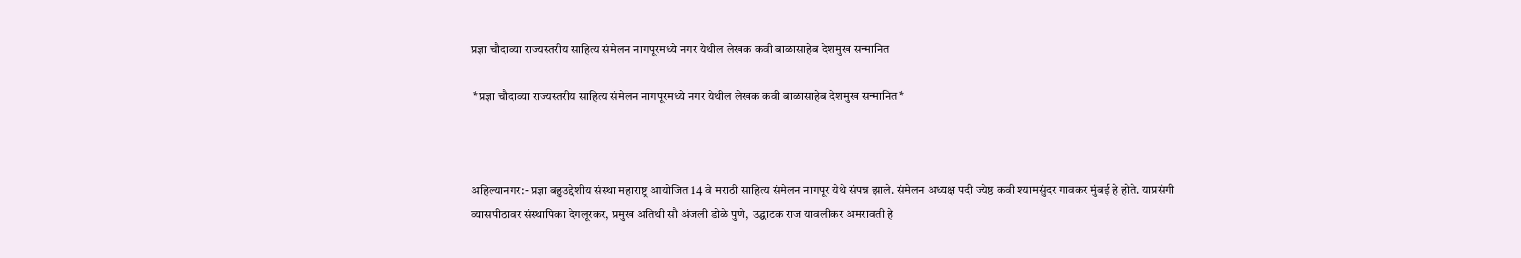प्रज्ञा चौदाव्या राज्यस्तरीय साहित्य संमेलन नागपूरमध्ये नगर येथील लेखक कवी बाळासाहेब देशमुख सन्मानित

 *प्रज्ञा चौदाव्या राज्यस्तरीय साहित्य संमेलन नागपूरमध्ये नगर येथील लेखक कवी बाळासाहेब देशमुख सन्मानित*



अहिल्यानगर:- प्रज्ञा बहुउद्देशीय संस्था महाराष्ट्र आयोजित 14 वे मराठी साहित्य संमेलन नागपूर येथे संपन्न झाले. संमेलन अध्यक्ष पदी ज्येष्ठ कवी श्यामसुंदर गावकर मुंबई हे होते. याप्रसंगी व्यासपीठावर संस्थापिका देगलूरकर, प्रमुख अतिथी सौ अंजली डोळे पुणे,  उद्घाटक राज यावलीकर अमरावती हे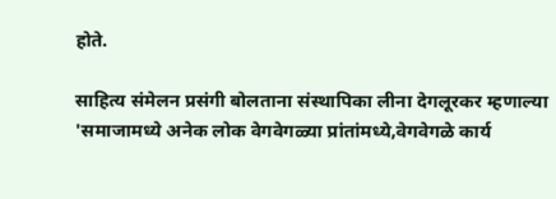होते.

साहित्य संमेलन प्रसंगी बोलताना संस्थापिका लीना देगलूरकर म्हणाल्या 'समाजामध्ये अनेक लोक वेगवेगळ्या प्रांतांमध्ये,वेगवेगळे कार्य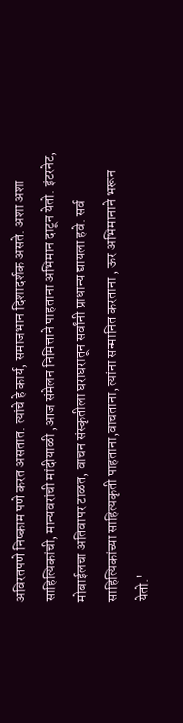अविरतपणे निष्काम पणे करत असतात. त्यांचे हे कार्य, समाजभान दिशादर्शक असते. अशा अशा साहित्यिकांची, मान्यवरांची मांदीयाळी ,आज संमेलन निमित्ताने पाहताना अभिमान दाटून येतो. इंटरनेट, मोबाईलचा अतिवापर टाळत, वाचन संस्कृतीला घराघरातून सर्वांनी प्राधान्य द्यायला हवे. सर्व साहित्यिकांच्या साहित्यकृती पाहताना,वाचताना, त्यांना सन्मानित करताना , ऊर अभिमानाने भरून येतो.'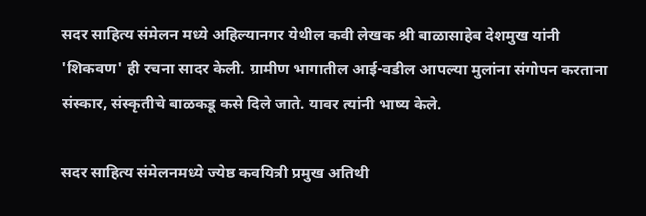सदर साहित्य संमेलन मध्ये अहिल्यानगर येथील कवी लेखक श्री बाळासाहेब देशमुख यांनी 'शिकवण' ही रचना सादर केली. ग्रामीण भागातील आई-वडील आपल्या मुलांना संगोपन करताना संस्कार, संस्कृतीचे बाळकडू कसे दिले जाते. यावर त्यांनी भाष्य केले.

सदर साहित्य संमेलनमध्ये ज्येष्ठ कवयित्री प्रमुख अतिथी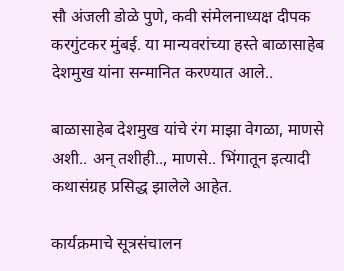सौ अंजली डोळे पुणे, कवी संमेलनाध्यक्ष दीपक करगुंटकर मुंबई. या मान्यवरांच्या हस्ते बाळासाहेब देशमुख यांना सन्मानित करण्यात आले..

बाळासाहेब देशमुख यांचे रंग माझा वेगळा, माणसे अशी.. अन् तशीही.., माणसे.. भिंगातून इत्यादी कथासंग्रह प्रसिद्ध झालेले आहेत.

कार्यक्रमाचे सूत्रसंचालन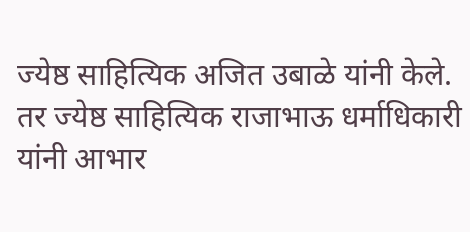ज्येष्ठ साहित्यिक अजित उबाळे यांनी केले. तर ज्येष्ठ साहित्यिक राजाभाऊ धर्माधिकारी यांनी आभार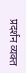प्रदर्शन व्यक्त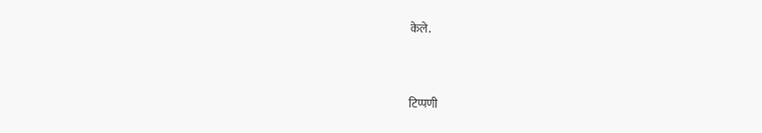केले.



टिप्पणी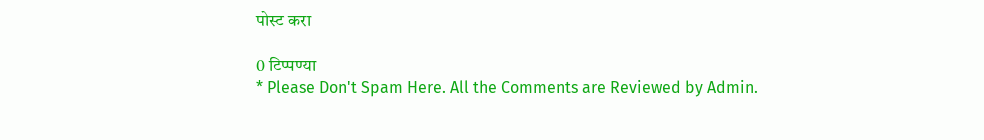पोस्ट करा

0 टिप्पण्या
* Please Don't Spam Here. All the Comments are Reviewed by Admin.